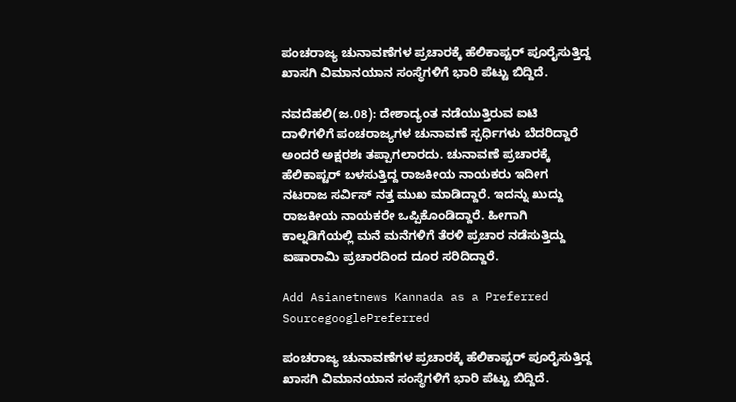ಪಂಚರಾಜ್ಯ ಚುನಾವಣೆಗಳ ಪ್ರಚಾರಕ್ಕೆ ಹೆಲಿಕಾಪ್ಟರ್ ಪೂರೈಸುತ್ತಿದ್ದ ಖಾಸಗಿ ವಿಮಾನಯಾನ ಸಂಸ್ಥೆಗಳಿಗೆ ಭಾರಿ ಪೆಟ್ಟು ಬಿದ್ದಿದೆ.

ನವದೆಹಲಿ(ಜ.08): ದೇಶಾದ್ಯಂತ ನಡೆಯುತ್ತಿರುವ ಐಟಿ ದಾಳಿಗಳಿಗೆ ಪಂಚರಾಜ್ಯಗಳ ಚುನಾವಣೆ ಸ್ಪರ್ಧಿಗಳು ಬೆದರಿದ್ದಾರೆ ಅಂದರೆ ಅಕ್ಷರಶಃ ತಪ್ಪಾಗಲಾರದು. ಚುನಾವಣೆ ಪ್ರಚಾರಕ್ಕೆ ಹೆಲಿಕಾಪ್ಟರ್ ಬಳಸುತ್ತಿದ್ದ ರಾಜಕೀಯ ನಾಯಕರು ಇದೀಗ ನಟರಾಜ ಸರ್ವಿಸ್ ನತ್ತ ಮುಖ ಮಾಡಿದ್ದಾರೆ. ಇದನ್ನು ಖುದ್ದು ರಾಜಕೀಯ ನಾಯಕರೇ ಒಪ್ಪಿಕೊಂಡಿದ್ದಾರೆ. ಹೀಗಾಗಿ ಕಾಲ್ನಡಿಗೆಯಲ್ಲಿ ಮನೆ ಮನೆಗಳಿಗೆ ತೆರಳಿ ಪ್ರಚಾರ ನಡೆಸುತ್ತಿದ್ದು ಐಷಾರಾಮಿ ಪ್ರಚಾರದಿಂದ ದೂರ ಸರಿದಿದ್ದಾರೆ.

Add Asianetnews Kannada as a Preferred SourcegooglePreferred

ಪಂಚರಾಜ್ಯ ಚುನಾವಣೆಗಳ ಪ್ರಚಾರಕ್ಕೆ ಹೆಲಿಕಾಪ್ಟರ್ ಪೂರೈಸುತ್ತಿದ್ದ ಖಾಸಗಿ ವಿಮಾನಯಾನ ಸಂಸ್ಥೆಗಳಿಗೆ ಭಾರಿ ಪೆಟ್ಟು ಬಿದ್ದಿದೆ.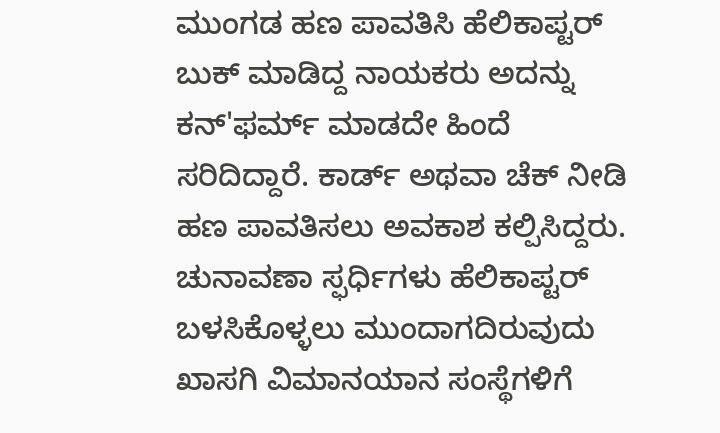ಮುಂಗಡ ಹಣ ಪಾವತಿಸಿ ಹೆಲಿಕಾಪ್ಟರ್ ಬುಕ್ ಮಾಡಿದ್ದ ನಾಯಕರು ಅದನ್ನು ಕನ್'ಫರ್ಮ್ ಮಾಡದೇ ಹಿಂದೆ ಸರಿದಿದ್ದಾರೆ. ಕಾರ್ಡ್ ಅಥವಾ ಚೆಕ್ ನೀಡಿ ಹಣ ಪಾವತಿಸಲು ಅವಕಾಶ ಕಲ್ಪಿಸಿದ್ದರು. ಚುನಾವಣಾ ಸ್ಫರ್ಧಿಗಳು ಹೆಲಿಕಾಪ್ಟರ್ ಬಳಸಿಕೊಳ್ಳಲು ಮುಂದಾಗದಿರುವುದು ಖಾಸಗಿ ವಿಮಾನಯಾನ ಸಂಸ್ಥೆಗಳಿಗೆ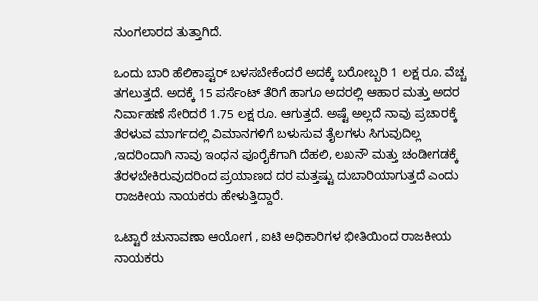ನುಂಗಲಾರದ ತುತ್ತಾಗಿದೆ.

ಒಂದು ಬಾರಿ ಹೆಲಿಕಾಪ್ಟರ್ ಬಳಸಬೇಕೆಂದರೆ ಅದಕ್ಕೆ ಬರೋಬ್ಬರಿ 1 ಲಕ್ಷ ರೂ. ವೆಚ್ಚ ತಗಲುತ್ತದೆ. ಅದಕ್ಕೆ 15 ಪರ್ಸೆಂಟ್ ತೆರಿಗೆ ಹಾಗೂ ಅದರಲ್ಲಿ ಆಹಾರ ಮತ್ತು ಅದರ ನಿರ್ವಾಹಣೆ ಸೇರಿದರೆ 1.75 ಲಕ್ಷ ರೂ. ಆಗುತ್ತದೆ. ಅಷ್ಟೆ ಅಲ್ಲದೆ ನಾವು ಪ್ರಚಾರಕ್ಕೆ ತೆರಳುವ ಮಾರ್ಗದಲ್ಲಿ ವಿಮಾನಗಳಿಗೆ ಬಳುಸುವ ತೈಲಗಳು ಸಿಗುವುದಿಲ್ಲ ,ಇದರಿಂದಾಗಿ ನಾವು ಇಂಧನ ಪೂರೈಕೆಗಾಗಿ ದೆಹಲಿ, ಲಖನೌ ಮತ್ತು ಚಂಡೀಗಡಕ್ಕೆ ತೆರಳಬೇಕಿರುವುದರಿಂದ ಪ್ರಯಾಣದ ದರ ಮತ್ತಷ್ಟು ದುಬಾರಿಯಾಗುತ್ತದೆ ಎಂದು ರಾಜಕೀಯ ನಾಯಕರು ಹೇಳುತ್ತಿದ್ದಾರೆ.

ಒಟ್ಟಾರೆ ಚುನಾವಣಾ ಆಯೋಗ , ಐಟಿ ಅಧಿಕಾರಿಗಳ ಭೀತಿಯಿಂದ ರಾಜಕೀಯ ನಾಯಕರು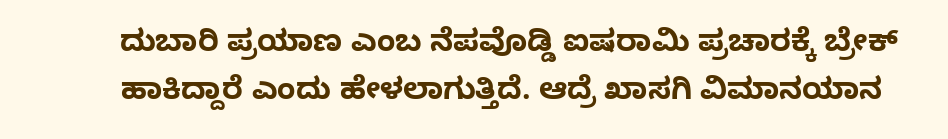ದುಬಾರಿ ಪ್ರಯಾಣ ಎಂಬ ನೆಪವೊಡ್ಡಿ ಐಷರಾಮಿ ಪ್ರಚಾರಕ್ಕೆ ಬ್ರೇಕ್ ಹಾಕಿದ್ದಾರೆ ಎಂದು ಹೇಳಲಾಗುತ್ತಿದೆ. ಆದ್ರೆ ಖಾಸಗಿ ವಿಮಾನಯಾನ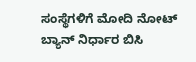ಸಂಸ್ಥೆಗಳಿಗೆ ಮೋದಿ ನೋಟ್ ಬ್ಯಾನ್ ನಿರ್ಧಾರ ಬಿಸಿ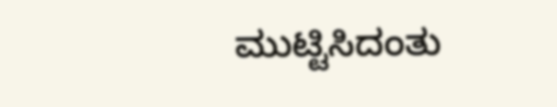ಮುಟ್ಟಿಸಿದಂತು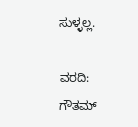ಸುಳ್ಳಲ್ಲ.

ವರದಿ: ಗೌತಮ್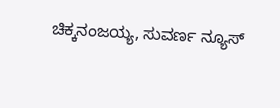ಚಿಕ್ಕನಂಜಯ್ಯ, ಸುವರ್ಣ ನ್ಯೂಸ್